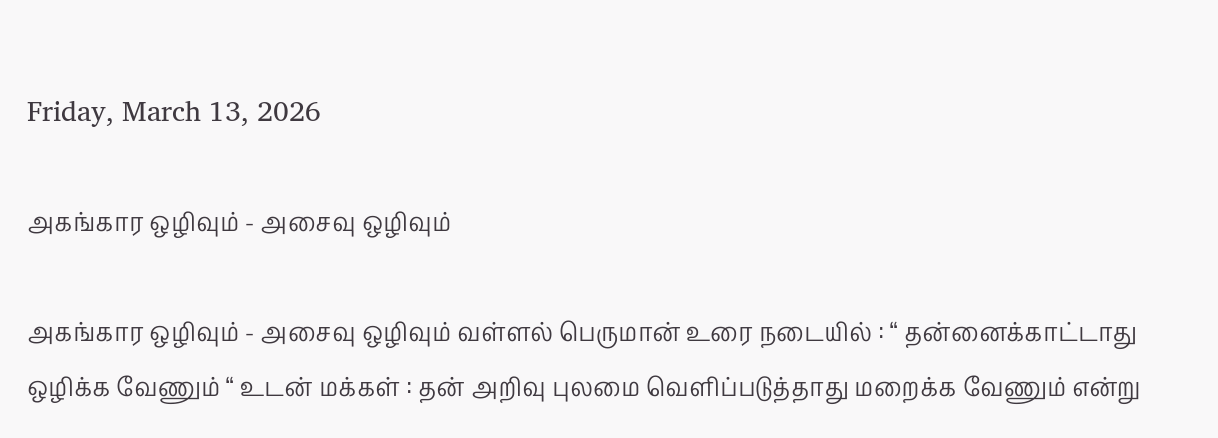Friday, March 13, 2026

அகங்கார ஒழிவும் - அசைவு ஒழிவும்

அகங்கார ஒழிவும் - அசைவு ஒழிவும் வள்ளல் பெருமான் உரை நடையில் : “ தன்னைக்காட்டாது ஒழிக்க வேணும் “ உடன் மக்கள் : தன் அறிவு புலமை வெளிப்படுத்தாது மறைக்க வேணும் என்று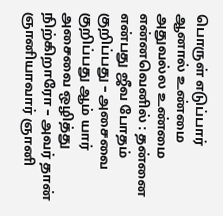பொருள் எடுப்பார் ஆனால் உண்மை அதுவல்ல உண்மை என்னவெனில் : தன்னை என்பது ஜீவ போதம் குறிப்பது – அசைவை குறிப்பது ஆம் யார் அசைவை ஒழித்து நிற்கிறாரோ – அவர் தான் ஞானியாவார் ஞானி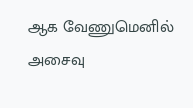ஆக வேணுமெனில் அசைவு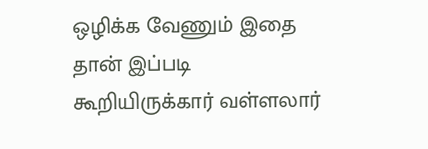ஒழிக்க வேணும் இதை தான் இப்படி கூறியிருக்கார் வள்ளலார்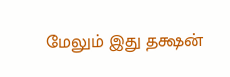மேலும் இது தக்ஷன்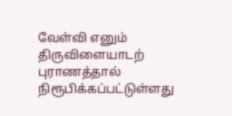வேள்வி எனும் திருவிளையாடற் புராணத்தால் நிரூபிக்கப்பட்டுள்ளது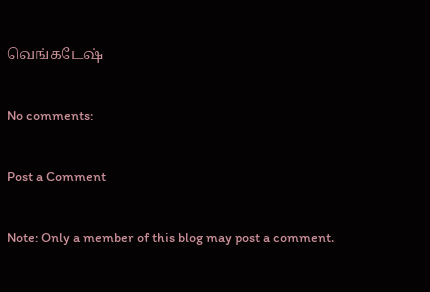வெங்கடேஷ்

No comments:

Post a Comment

Note: Only a member of this blog may post a comment.